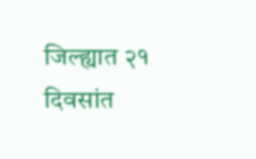जिल्ह्यात २१ दिवसांत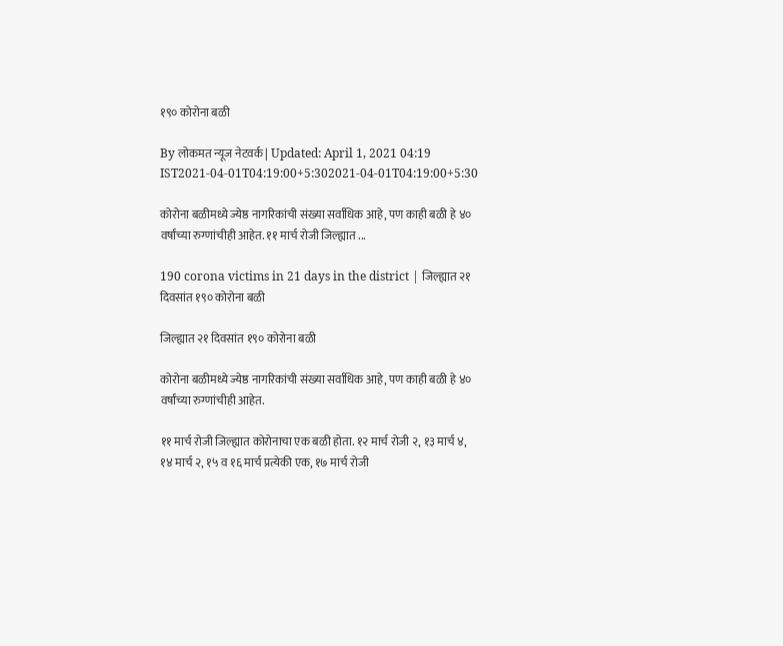१९० कोरोना बळी

By लोकमत न्यूज नेटवर्क | Updated: April 1, 2021 04:19 IST2021-04-01T04:19:00+5:302021-04-01T04:19:00+5:30

कोरोना बळीमध्ये ज्येष्ठ नागरिकांची संख्या सर्वाधिक आहे, पण काही बळी हे ४० वर्षांच्या रुग्णांचीही आहेत. ११ मार्च रोजी जिल्ह्यात ...

190 corona victims in 21 days in the district | जिल्ह्यात २१ दिवसांत १९० कोरोना बळी

जिल्ह्यात २१ दिवसांत १९० कोरोना बळी

कोरोना बळीमध्ये ज्येष्ठ नागरिकांची संख्या सर्वाधिक आहे, पण काही बळी हे ४० वर्षांच्या रुग्णांचीही आहेत.

११ मार्च रोजी जिल्ह्यात कोरोनाचा एक बळी होता. १२ मार्च रोजी २, १३ मार्च ४, १४ मार्च २, १५ व १६ मार्च प्रत्येकी एक, १७ मार्च रोजी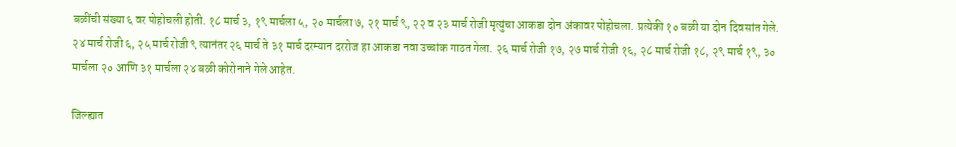बळींची संख्या ६ वर पोहोचली होती. १८ मार्च ३, १९ मार्चला ५, २० मार्चला ७, २१ मार्च ९, २२ व २३ मार्च रोजी मृत्युंचा आकडा दोन अंकावर पोहोचला. प्रत्येकी १० बळी या दोन दिवसांत गेले. २४ मार्च रोजी ६, २५ मार्च रोजी ९ त्यानंतर २६ मार्च ते ३१ मार्च दरम्यान दररोज हा आकडा नवा उच्चांक गाठत गेला. २६ मार्च रोजी १७, २७ मार्च रोजी १६, २८ मार्च रोजी १८, २९ मार्च १९, ३० मार्चला २० आणि ३१ मार्चला २४ बळी कोरोनाने गेले आहेत.

जिल्ह्यात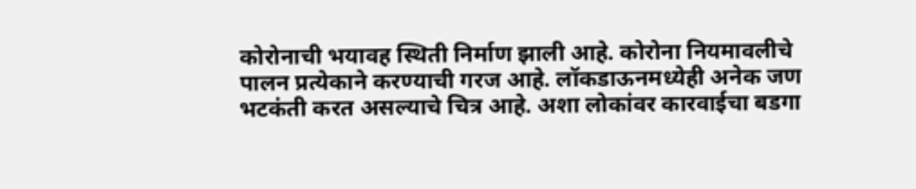कोरोनाची भयावह स्थिती निर्माण झाली आहे. कोरोना नियमावलीचे पालन प्रत्येकाने करण्याची गरज आहे. लॉकडाऊनमध्येही अनेक जण भटकंती करत असल्याचे चित्र आहे. अशा लोकांवर कारवाईचा बडगा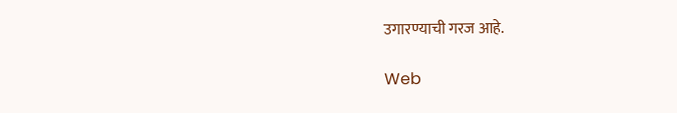उगारण्याची गरज आहे.

Web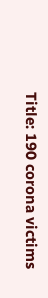Title: 190 corona victims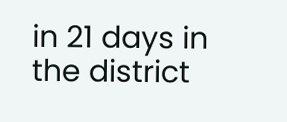in 21 days in the district